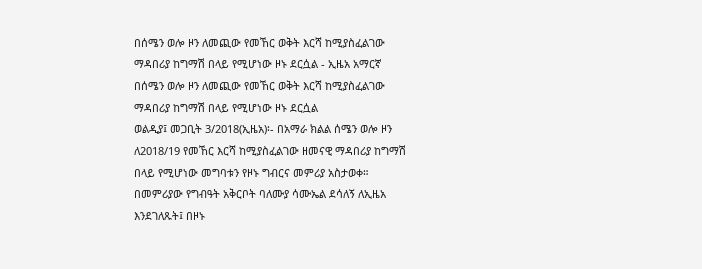በሰሜን ወሎ ዞን ለመጪው የመኸር ወቅት እርሻ ከሚያስፈልገው ማዳበሪያ ከግማሽ በላይ የሚሆነው ዞኑ ደርሷል - ኢዜአ አማርኛ
በሰሜን ወሎ ዞን ለመጪው የመኸር ወቅት እርሻ ከሚያስፈልገው ማዳበሪያ ከግማሽ በላይ የሚሆነው ዞኑ ደርሷል
ወልዲያ፤ መጋቢት 3/2018(ኢዜአ)፡- በአማራ ክልል ሰሜን ወሎ ዞን ለ2018/19 የመኸር እርሻ ከሚያስፈልገው ዘመናዊ ማዳበሪያ ከግማሽ በላይ የሚሆነው መግባቱን የዞኑ ግብርና መምሪያ አስታወቀ።
በመምሪያው የግብዓት አቅርቦት ባለሙያ ሳሙኤል ደሳለኝ ለኢዜአ እንደገለጹት፤ በዞኑ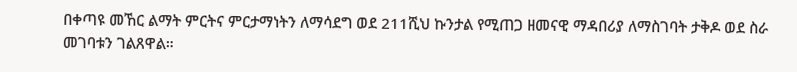በቀጣዩ መኸር ልማት ምርትና ምርታማነትን ለማሳደግ ወደ 211ሺህ ኩንታል የሚጠጋ ዘመናዊ ማዳበሪያ ለማስገባት ታቅዶ ወደ ስራ መገባቱን ገልጸዋል።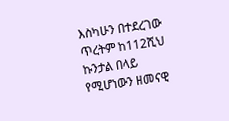እስካሁን በተደረገው ጥረትም ከ112ሺህ ኩንታል በላይ የሚሆነውን ዘመናዊ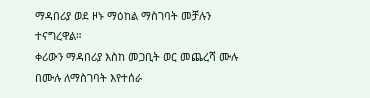ማዳበሪያ ወደ ዞኑ ማዕከል ማስገባት መቻሉን ተናግረዋል።
ቀሪውን ማዳበሪያ እስከ መጋቢት ወር መጨረሻ ሙሉ በሙሉ ለማስገባት እየተሰራ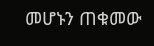መሆኑን ጠቁመው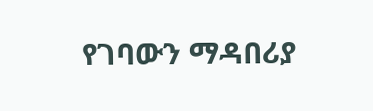የገባውን ማዳበሪያ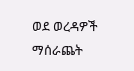ወደ ወረዳዎች ማሰራጨት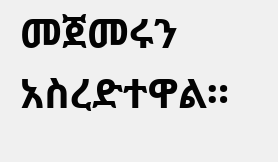መጀመሩን አስረድተዋል።